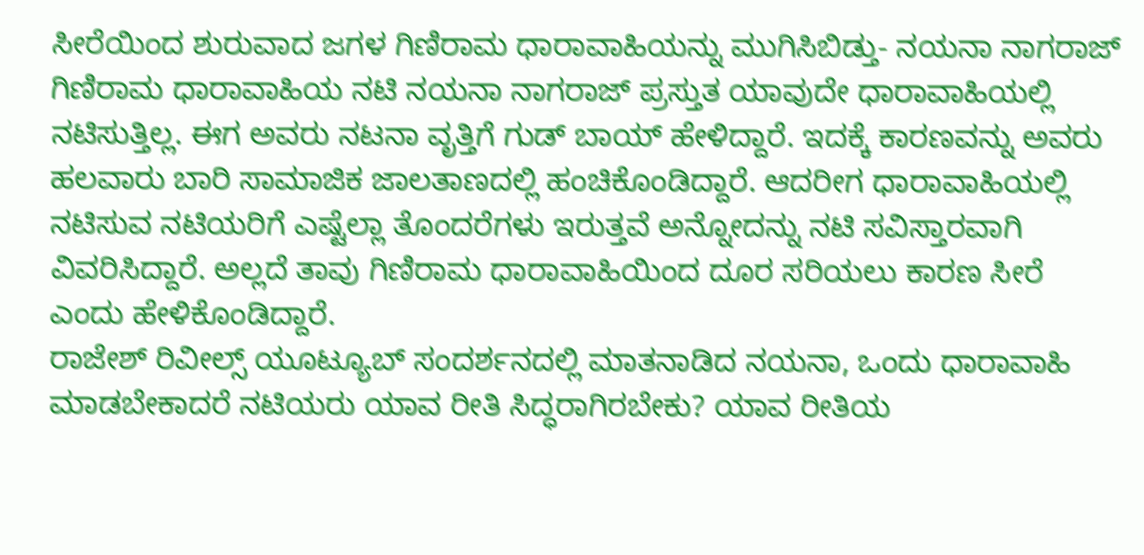ಸೀರೆಯಿಂದ ಶುರುವಾದ ಜಗಳ ಗಿಣಿರಾಮ ಧಾರಾವಾಹಿಯನ್ನು ಮುಗಿಸಿಬಿಡ್ತು- ನಯನಾ ನಾಗರಾಜ್
ಗಿಣಿರಾಮ ಧಾರಾವಾಹಿಯ ನಟಿ ನಯನಾ ನಾಗರಾಜ್ ಪ್ರಸ್ತುತ ಯಾವುದೇ ಧಾರಾವಾಹಿಯಲ್ಲಿ ನಟಿಸುತ್ತಿಲ್ಲ. ಈಗ ಅವರು ನಟನಾ ವೃತ್ತಿಗೆ ಗುಡ್ ಬಾಯ್ ಹೇಳಿದ್ದಾರೆ. ಇದಕ್ಕೆ ಕಾರಣವನ್ನು ಅವರು ಹಲವಾರು ಬಾರಿ ಸಾಮಾಜಿಕ ಜಾಲತಾಣದಲ್ಲಿ ಹಂಚಿಕೊಂಡಿದ್ದಾರೆ. ಆದರೀಗ ಧಾರಾವಾಹಿಯಲ್ಲಿ ನಟಿಸುವ ನಟಿಯರಿಗೆ ಎಷ್ಟೆಲ್ಲಾ ತೊಂದರೆಗಳು ಇರುತ್ತವೆ ಅನ್ನೋದನ್ನು ನಟಿ ಸವಿಸ್ತಾರವಾಗಿ ವಿವರಿಸಿದ್ದಾರೆ. ಅಲ್ಲದೆ ತಾವು ಗಿಣಿರಾಮ ಧಾರಾವಾಹಿಯಿಂದ ದೂರ ಸರಿಯಲು ಕಾರಣ ಸೀರೆ ಎಂದು ಹೇಳಿಕೊಂಡಿದ್ದಾರೆ.
ರಾಜೇಶ್ ರಿವೀಲ್ಸ್ ಯೂಟ್ಯೂಬ್ ಸಂದರ್ಶನದಲ್ಲಿ ಮಾತನಾಡಿದ ನಯನಾ, ಒಂದು ಧಾರಾವಾಹಿ ಮಾಡಬೇಕಾದರೆ ನಟಿಯರು ಯಾವ ರೀತಿ ಸಿದ್ಧರಾಗಿರಬೇಕು? ಯಾವ ರೀತಿಯ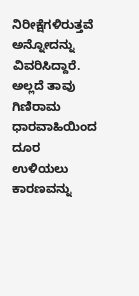ನಿರೀಕ್ಷೆಗಳಿರುತ್ತವೆ ಅನ್ನೋದನ್ನು ವಿವರಿಸಿದ್ದಾರೆ. ಅಲ್ಲದೆ ತಾವು ಗಿಣಿರಾಮ ಧಾರವಾಹಿಯಿಂದ ದೂರ ಉಳಿಯಲು ಕಾರಣವನ್ನು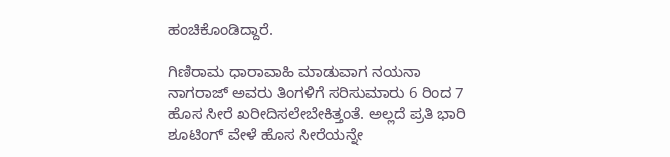ಹಂಚಿಕೊಂಡಿದ್ದಾರೆ.

ಗಿಣಿರಾಮ ಧಾರಾವಾಹಿ ಮಾಡುವಾಗ ನಯನಾ ನಾಗರಾಜ್ ಅವರು ತಿಂಗಳಿಗೆ ಸರಿಸುಮಾರು 6 ರಿಂದ 7 ಹೊಸ ಸೀರೆ ಖರೀದಿಸಲೇಬೇಕಿತ್ತಂತೆ. ಅಲ್ಲದೆ ಪ್ರತಿ ಭಾರಿ ಶೂಟಿಂಗ್ ವೇಳೆ ಹೊಸ ಸೀರೆಯನ್ನೇ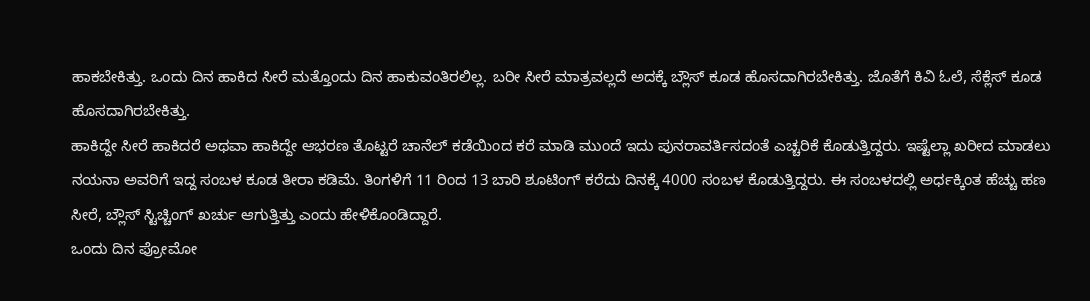ಹಾಕಬೇಕಿತ್ತು. ಒಂದು ದಿನ ಹಾಕಿದ ಸೀರೆ ಮತ್ತೊಂದು ದಿನ ಹಾಕುವಂತಿರಲಿಲ್ಲ. ಬರೀ ಸೀರೆ ಮಾತ್ರವಲ್ಲದೆ ಅದಕ್ಕೆ ಬ್ಲೌಸ್ ಕೂಡ ಹೊಸದಾಗಿರಬೇಕಿತ್ತು. ಜೊತೆಗೆ ಕಿವಿ ಓಲೆ, ಸೆಕ್ಲೆಸ್ ಕೂಡ ಹೊಸದಾಗಿರಬೇಕಿತ್ತು.
ಹಾಕಿದ್ದೇ ಸೀರೆ ಹಾಕಿದರೆ ಅಥವಾ ಹಾಕಿದ್ದೇ ಆಭರಣ ತೊಟ್ಟರೆ ಚಾನೆಲ್ ಕಡೆಯಿಂದ ಕರೆ ಮಾಡಿ ಮುಂದೆ ಇದು ಪುನರಾವರ್ತಿಸದಂತೆ ಎಚ್ಚರಿಕೆ ಕೊಡುತ್ತಿದ್ದರು. ಇಷ್ಟೆಲ್ಲಾ ಖರೀದ ಮಾಡಲು ನಯನಾ ಅವರಿಗೆ ಇದ್ದ ಸಂಬಳ ಕೂಡ ತೀರಾ ಕಡಿಮೆ. ತಿಂಗಳಿಗೆ 11 ರಿಂದ 13 ಬಾರಿ ಶೂಟಿಂಗ್ ಕರೆದು ದಿನಕ್ಕೆ 4000 ಸಂಬಳ ಕೊಡುತ್ತಿದ್ದರು. ಈ ಸಂಬಳದಲ್ಲಿ ಅರ್ಧಕ್ಕಿಂತ ಹೆಚ್ಚು ಹಣ ಸೀರೆ, ಬ್ಲೌಸ್ ಸ್ಟಿಚ್ಚಿಂಗ್ ಖರ್ಚು ಆಗುತ್ತಿತ್ತು ಎಂದು ಹೇಳಿಕೊಂಡಿದ್ದಾರೆ.
ಒಂದು ದಿನ ಪ್ರೋಮೋ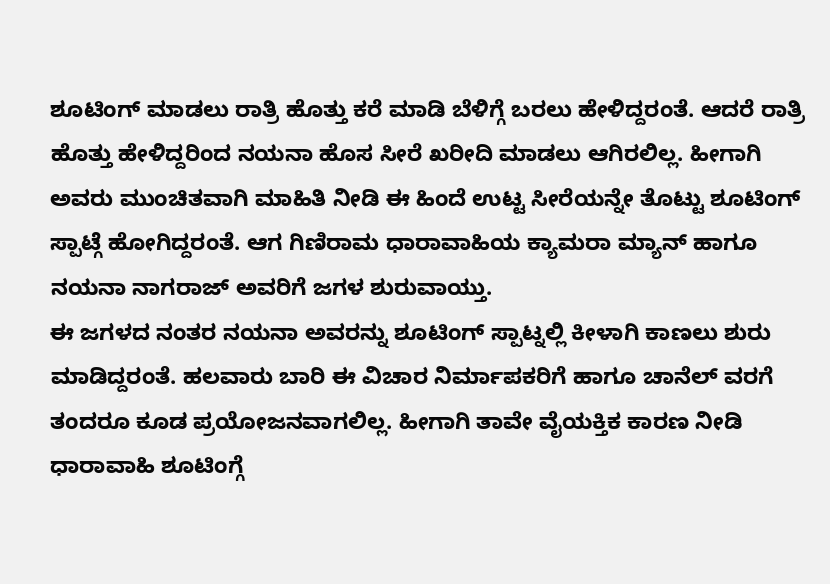ಶೂಟಿಂಗ್ ಮಾಡಲು ರಾತ್ರಿ ಹೊತ್ತು ಕರೆ ಮಾಡಿ ಬೆಳಿಗ್ಗೆ ಬರಲು ಹೇಳಿದ್ದರಂತೆ. ಆದರೆ ರಾತ್ರಿ ಹೊತ್ತು ಹೇಳಿದ್ದರಿಂದ ನಯನಾ ಹೊಸ ಸೀರೆ ಖರೀದಿ ಮಾಡಲು ಆಗಿರಲಿಲ್ಲ. ಹೀಗಾಗಿ ಅವರು ಮುಂಚಿತವಾಗಿ ಮಾಹಿತಿ ನೀಡಿ ಈ ಹಿಂದೆ ಉಟ್ಟ ಸೀರೆಯನ್ನೇ ತೊಟ್ಟು ಶೂಟಿಂಗ್ ಸ್ಪಾಟ್ಗೆ ಹೋಗಿದ್ದರಂತೆ. ಆಗ ಗಿಣಿರಾಮ ಧಾರಾವಾಹಿಯ ಕ್ಯಾಮರಾ ಮ್ಯಾನ್ ಹಾಗೂ ನಯನಾ ನಾಗರಾಜ್ ಅವರಿಗೆ ಜಗಳ ಶುರುವಾಯ್ತು.
ಈ ಜಗಳದ ನಂತರ ನಯನಾ ಅವರನ್ನು ಶೂಟಿಂಗ್ ಸ್ಪಾಟ್ನಲ್ಲಿ ಕೀಳಾಗಿ ಕಾಣಲು ಶುರು ಮಾಡಿದ್ದರಂತೆ. ಹಲವಾರು ಬಾರಿ ಈ ವಿಚಾರ ನಿರ್ಮಾಪಕರಿಗೆ ಹಾಗೂ ಚಾನೆಲ್ ವರಗೆ ತಂದರೂ ಕೂಡ ಪ್ರಯೋಜನವಾಗಲಿಲ್ಲ. ಹೀಗಾಗಿ ತಾವೇ ವೈಯಕ್ತಿಕ ಕಾರಣ ನೀಡಿ ಧಾರಾವಾಹಿ ಶೂಟಿಂಗ್ಗೆ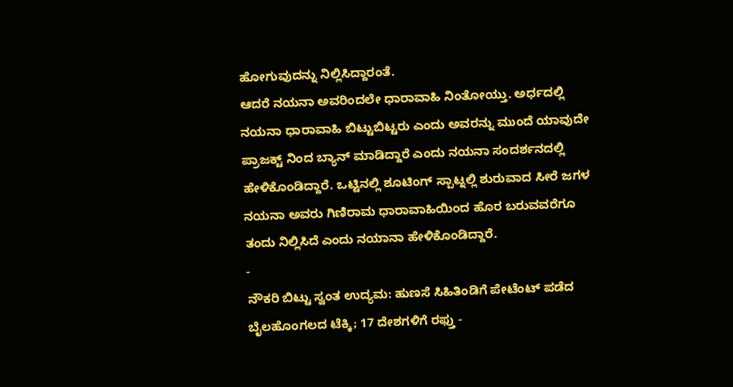ಹೋಗುವುದನ್ನು ನಿಲ್ಲಿಸಿದ್ದಾರಂತೆ.
ಆದರೆ ನಯನಾ ಅವರಿಂದಲೇ ಧಾರಾವಾಹಿ ನಿಂತೋಯ್ತು. ಅರ್ಧದಲ್ಲಿ ನಯನಾ ಧಾರಾವಾಹಿ ಬಿಟ್ಟುಬಿಟ್ಟರು ಎಂದು ಅವರನ್ನು ಮುಂದೆ ಯಾವುದೇ ಪ್ರಾಜಕ್ಟ್ ನಿಂದ ಬ್ಯಾನ್ ಮಾಡಿದ್ದಾರೆ ಎಂದು ನಯನಾ ಸಂದರ್ಶನದಲ್ಲಿ ಹೇಳಿಕೊಂಡಿದ್ದಾರೆ. ಒಟ್ಟಿನಲ್ಲಿ ಶೂಟಿಂಗ್ ಸ್ಪಾಟ್ನಲ್ಲಿ ಶುರುವಾದ ಸೀರೆ ಜಗಳ ನಯನಾ ಅವರು ಗಿಣಿರಾಮ ಧಾರಾವಾಹಿಯಿಂದ ಹೊರ ಬರುವವರೆಗೂ ತಂದು ನಿಲ್ಲಿಸಿದೆ ಎಂದು ನಯಾನಾ ಹೇಳಿಕೊಂಡಿದ್ದಾರೆ.
-
ನೌಕರಿ ಬಿಟ್ಟು ಸ್ವಂತ ಉದ್ಯಮ: ಹುಣಸೆ ಸಿಹಿತಿಂಡಿಗೆ ಪೇಟೆಂಟ್ ಪಡೆದ ಬೈಲಹೊಂಗಲದ ಟೆಕ್ಕಿ; 17 ದೇಶಗಳಿಗೆ ರಫ್ತು -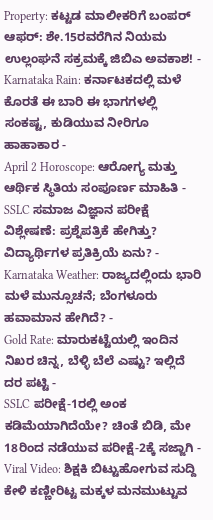Property: ಕಟ್ಟಡ ಮಾಲೀಕರಿಗೆ ಬಂಪರ್ ಆಫರ್: ಶೇ.15ರವರೆಗಿನ ನಿಯಮ ಉಲ್ಲಂಘನೆ ಸಕ್ರಮಕ್ಕೆ ಜಿಬಿಎ ಅವಕಾಶ! -
Karnataka Rain: ಕರ್ನಾಟಕದಲ್ಲಿ ಮಳೆ ಕೊರತೆ ಈ ಬಾರಿ ಈ ಭಾಗಗಳಲ್ಲಿ ಸಂಕಷ್ಟ, ಕುಡಿಯುವ ನೀರಿಗೂ ಹಾಹಾಕಾರ -
April 2 Horoscope: ಆರೋಗ್ಯ ಮತ್ತು ಆರ್ಥಿಕ ಸ್ಥಿತಿಯ ಸಂಪೂರ್ಣ ಮಾಹಿತಿ -
SSLC ಸಮಾಜ ವಿಜ್ಞಾನ ಪರೀಕ್ಷೆ ವಿಶ್ಲೇಷಣೆ: ಪ್ರಶ್ನೆಪತ್ರಿಕೆ ಹೇಗಿತ್ತು? ವಿದ್ಯಾರ್ಥಿಗಳ ಪ್ರತಿಕ್ರಿಯೆ ಏನು? -
Karnataka Weather: ರಾಜ್ಯದಲ್ಲಿಂದು ಭಾರಿ ಮಳೆ ಮುನ್ಸೂಚನೆ; ಬೆಂಗಳೂರು ಹವಾಮಾನ ಹೇಗಿದೆ? -
Gold Rate: ಮಾರುಕಟ್ಟೆಯಲ್ಲಿ ಇಂದಿನ ನಿಖರ ಚಿನ್ನ, ಬೆಳ್ಳಿ ಬೆಲೆ ಎಷ್ಟು? ಇಲ್ಲಿದೆ ದರ ಪಟ್ಟಿ -
SSLC ಪರೀಕ್ಷೆ-1ರಲ್ಲಿ ಅಂಕ ಕಡಿಮೆಯಾಗಿದೆಯೇ? ಚಿಂತೆ ಬಿಡಿ, ಮೇ 18ರಿಂದ ನಡೆಯುವ ಪರೀಕ್ಷೆ-2ಕ್ಕೆ ಸಜ್ಜಾಗಿ -
Viral Video: ಶಿಕ್ಷಕಿ ಬಿಟ್ಟುಹೋಗುವ ಸುದ್ದಿ ಕೇಳಿ ಕಣ್ಣೀರಿಟ್ಟ ಮಕ್ಕಳ ಮನಮುಟ್ಟುವ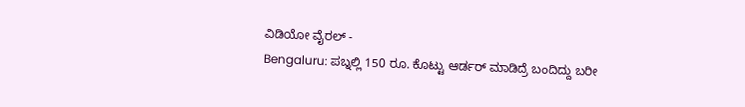ವಿಡಿಯೋ ವೈರಲ್ -
Bengaluru: ಪಬ್ನಲ್ಲಿ 150 ರೂ. ಕೊಟ್ಟು ಆರ್ಡರ್ ಮಾಡಿದ್ರೆ ಬಂದಿದ್ದು ಬರೀ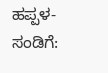ಹಪ್ಪಳ-ಸಂಡಿಗೆ: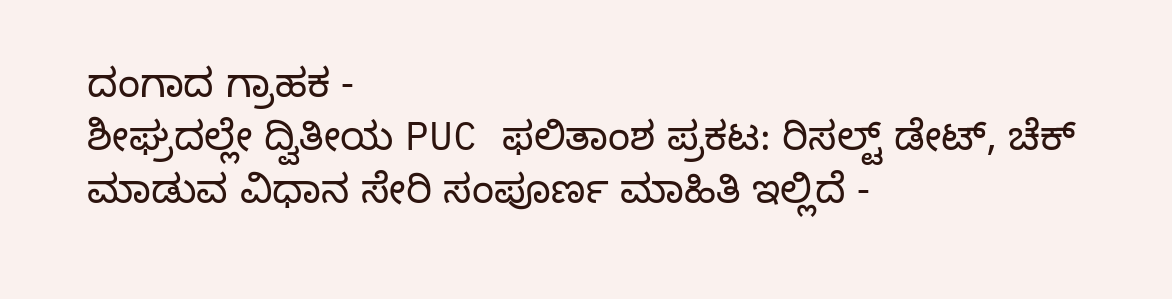ದಂಗಾದ ಗ್ರಾಹಕ -
ಶೀಘ್ರದಲ್ಲೇ ದ್ವಿತೀಯ PUC ಫಲಿತಾಂಶ ಪ್ರಕಟ: ರಿಸಲ್ಟ್ ಡೇಟ್, ಚೆಕ್ ಮಾಡುವ ವಿಧಾನ ಸೇರಿ ಸಂಪೂರ್ಣ ಮಾಹಿತಿ ಇಲ್ಲಿದೆ -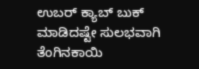ಉಬರ್ ಕ್ಯಾಬ್ ಬುಕ್ ಮಾಡಿದಷ್ಟೇ ಸುಲಭವಾಗಿ ತೆಂಗಿನಕಾಯಿ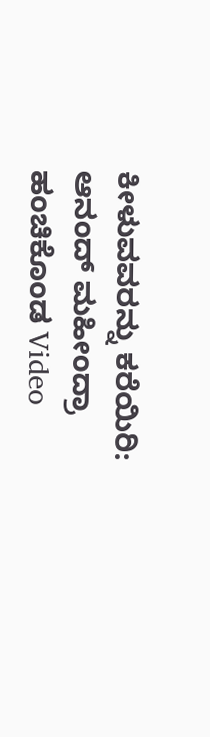ಕೀಳುವವರನ್ನು ಕರೆಯಿರಿ: ಆನಂದ್ ಮಹೀಂದ್ರಾ ಹಂಚಿಕೊಂಡ Video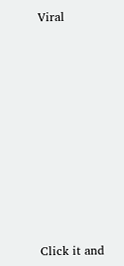Viral












Click it and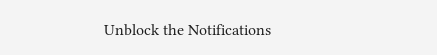Unblock the Notifications